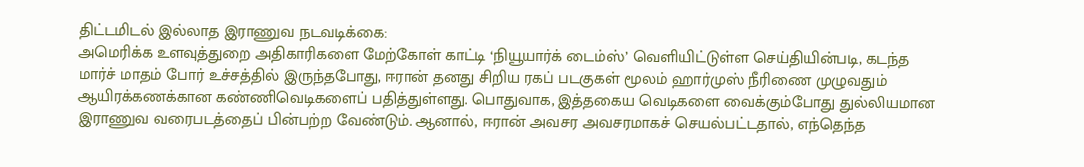திட்டமிடல் இல்லாத இராணுவ நடவடிக்கை:
அமெரிக்க உளவுத்துறை அதிகாரிகளை மேற்கோள் காட்டி ‘நியூயார்க் டைம்ஸ்’ வெளியிட்டுள்ள செய்தியின்படி, கடந்த மார்ச் மாதம் போர் உச்சத்தில் இருந்தபோது, ஈரான் தனது சிறிய ரகப் படகுகள் மூலம் ஹார்முஸ் நீரிணை முழுவதும் ஆயிரக்கணக்கான கண்ணிவெடிகளைப் பதித்துள்ளது. பொதுவாக, இத்தகைய வெடிகளை வைக்கும்போது துல்லியமான இராணுவ வரைபடத்தைப் பின்பற்ற வேண்டும். ஆனால், ஈரான் அவசர அவசரமாகச் செயல்பட்டதால், எந்தெந்த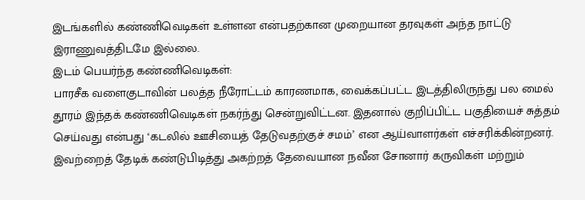இடங்களில் கண்ணிவெடிகள் உள்ளன என்பதற்கான முறையான தரவுகள் அந்த நாட்டு இராணுவத்திடமே இல்லை.
இடம் பெயர்ந்த கண்ணிவெடிகள்:
பாரசீக வளைகுடாவின் பலத்த நீரோட்டம் காரணமாக, வைக்கப்பட்ட இடத்திலிருந்து பல மைல் தூரம் இந்தக் கண்ணிவெடிகள் நகர்ந்து சென்றுவிட்டன. இதனால் குறிப்பிட்ட பகுதியைச் சுத்தம் செய்வது என்பது ‘கடலில் ஊசியைத் தேடுவதற்குச் சமம்’ என ஆய்வாளர்கள் எச்சரிக்கின்றனர். இவற்றைத் தேடிக் கண்டுபிடித்து அகற்றத் தேவையான நவீன சோனார் கருவிகள் மற்றும்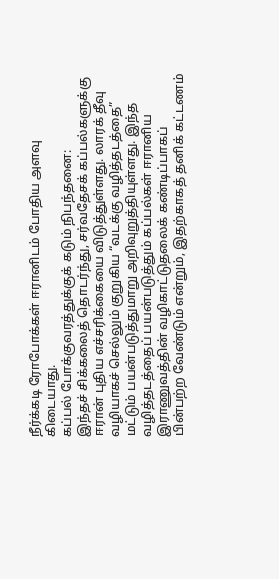நீர்க்கடி ரோபோக்கள் ஈரானிடம் போதிய அளவு கிடையாது.
கப்பல் போக்குவரத்துக்குக் கடும் நிபந்தனை:
இந்தச் சிக்கலைத் தொடர்ந்து, சர்வதேசக் கப்பல்களுக்கு ஈரான் புதிய எச்சரிக்கையை விடுத்துள்ளது. லாரக் தீவு வழியாகச் செல்லும் குறுகிய “வடக்கு வழித்தடத்தை” மட்டும் பயன்படுத்துமாறு அறிவுறுத்தியுள்ளது. இந்த வழித்தடத்தைப் பயன்படுத்தும் கப்பல்கள் ஈரானிய இராணுவத்தின் வழிகாட்டுதலைக் கண்டிப்பாகப் பின்பற்ற வேண்டும் என்றும், இதற்காகத் தனிக் கட்டணம்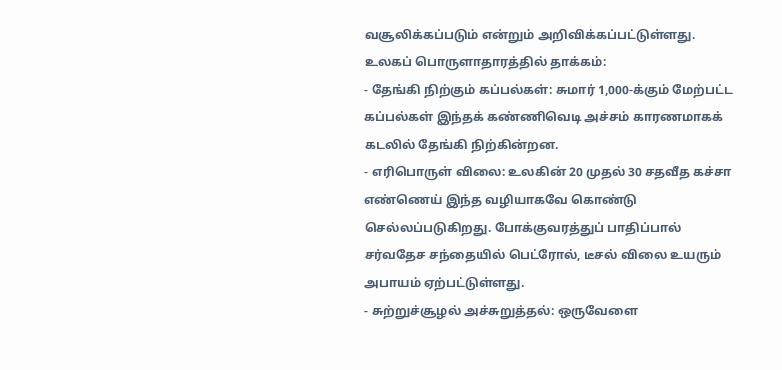வசூலிக்கப்படும் என்றும் அறிவிக்கப்பட்டுள்ளது.
உலகப் பொருளாதாரத்தில் தாக்கம்:
- தேங்கி நிற்கும் கப்பல்கள்: சுமார் 1,000-க்கும் மேற்பட்ட கப்பல்கள் இந்தக் கண்ணிவெடி அச்சம் காரணமாகக் கடலில் தேங்கி நிற்கின்றன.
- எரிபொருள் விலை: உலகின் 20 முதல் 30 சதவீத கச்சா எண்ணெய் இந்த வழியாகவே கொண்டு செல்லப்படுகிறது. போக்குவரத்துப் பாதிப்பால் சர்வதேச சந்தையில் பெட்ரோல், டீசல் விலை உயரும் அபாயம் ஏற்பட்டுள்ளது.
- சுற்றுச்சூழல் அச்சுறுத்தல்: ஒருவேளை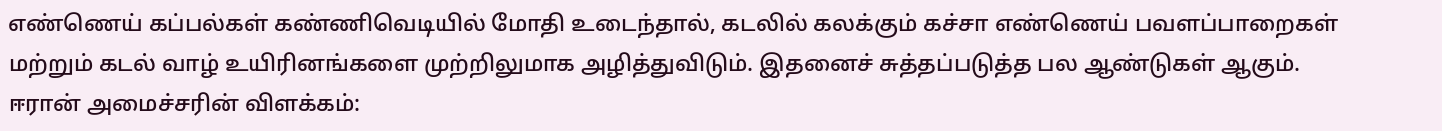எண்ணெய் கப்பல்கள் கண்ணிவெடியில் மோதி உடைந்தால், கடலில் கலக்கும் கச்சா எண்ணெய் பவளப்பாறைகள் மற்றும் கடல் வாழ் உயிரினங்களை முற்றிலுமாக அழித்துவிடும். இதனைச் சுத்தப்படுத்த பல ஆண்டுகள் ஆகும்.
ஈரான் அமைச்சரின் விளக்கம்: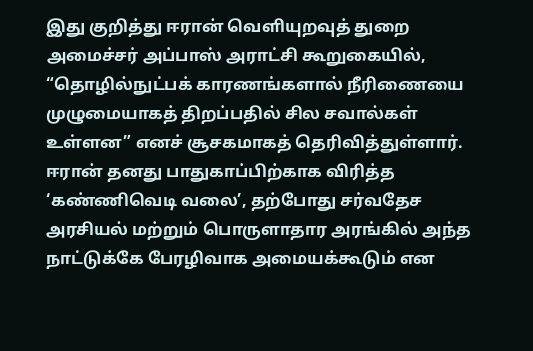இது குறித்து ஈரான் வெளியுறவுத் துறை அமைச்சர் அப்பாஸ் அராட்சி கூறுகையில், “தொழில்நுட்பக் காரணங்களால் நீரிணையை முழுமையாகத் திறப்பதில் சில சவால்கள் உள்ளன” எனச் சூசகமாகத் தெரிவித்துள்ளார்.
ஈரான் தனது பாதுகாப்பிற்காக விரித்த ‘கண்ணிவெடி வலை’, தற்போது சர்வதேச அரசியல் மற்றும் பொருளாதார அரங்கில் அந்த நாட்டுக்கே பேரழிவாக அமையக்கூடும் என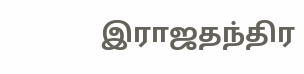இராஜதந்திர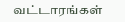வட்டாரங்கள்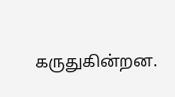கருதுகின்றன.